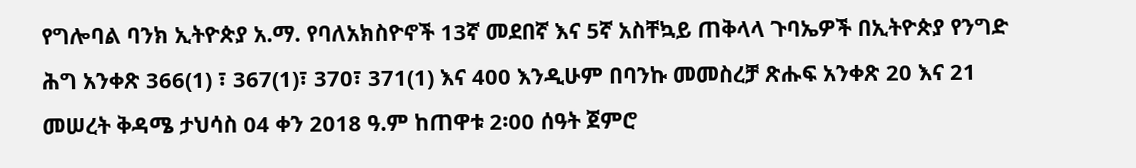የግሎባል ባንክ ኢትዮጵያ አ.ማ. የባለአክስዮኖች 13ኛ መደበኛ እና 5ኛ አስቸኳይ ጠቅላላ ጉባኤዎች በኢትዮጵያ የንግድ ሕግ አንቀጽ 366(1) ፣ 367(1)፣ 370፣ 371(1) እና 400 እንዲሁም በባንኩ መመስረቻ ጽሑፍ አንቀጽ 20 እና 21 መሠረት ቅዳሜ ታህሳስ 04 ቀን 2018 ዓ.ም ከጠዋቱ 2፡00 ሰዓት ጀምሮ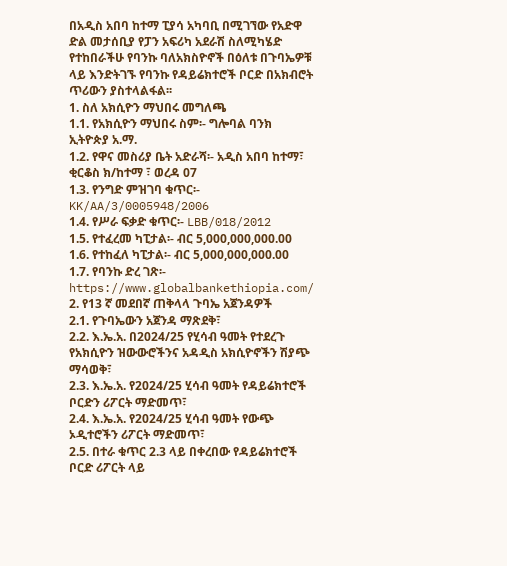በአዲስ አበባ ከተማ ፒያሳ አካባቢ በሚገኘው የአድዋ ድል መታሰቢያ የፓን አፍሪካ አደራሽ ስለሚካሄድ የተከበራችሁ የባንኩ ባለአክስዮኖች በዕለቱ በጉባኤዎቹ ላይ እንድትገኙ የባንኩ የዳይሬክተሮች ቦርድ በአክብሮት ጥሪውን ያስተላልፋል፡፡
1. ስለ አክሲዮን ማህበሩ መግለጫ
1.1. የአክሲዮን ማህበሩ ስም፡- ግሎባል ባንክ ኢትዮጵያ አ.ማ.
1.2. የዋና መስሪያ ቤት አድራሻ፡- አዲስ አበባ ከተማ፣ ቂርቆስ ክ/ከተማ ፣ ወረዳ 07
1.3. የንግድ ምዝገባ ቁጥር፡- KK/AA/3/0005948/2006
1.4. የሥራ ፍቃድ ቁጥር፡- LBB/018/2012
1.5. የተፈረመ ካፒታል፡- ብር 5,000,000,000.00
1.6. የተከፈለ ካፒታል፡- ብር 5,000,000,000.00
1.7. የባንኩ ድረ ገጽ፡- https://www.globalbankethiopia.com/
2. የ13 ኛ መደበኛ ጠቅላላ ጉባኤ አጀንዳዎች
2.1. የጉባኤውን አጀንዳ ማጽደቅ፣
2.2. እ.ኤ.አ. በ2024/25 የሂሳብ ዓመት የተደረጉ የአክሲዮን ዝውውሮችንና አዳዲስ አክሲዮኖችን ሽያጭ ማሳወቅ፣
2.3. እ.ኤ.አ. የ2024/25 ሂሳብ ዓመት የዳይሬክተሮች ቦርድን ሪፖርት ማድመጥ፣
2.4. እ.ኤ.አ. የ2024/25 ሂሳብ ዓመት የውጭ ኦዲተሮችን ሪፖርት ማድመጥ፣
2.5. በተራ ቁጥር 2.3 ላይ በቀረበው የዳይሬክተሮች ቦርድ ሪፖርት ላይ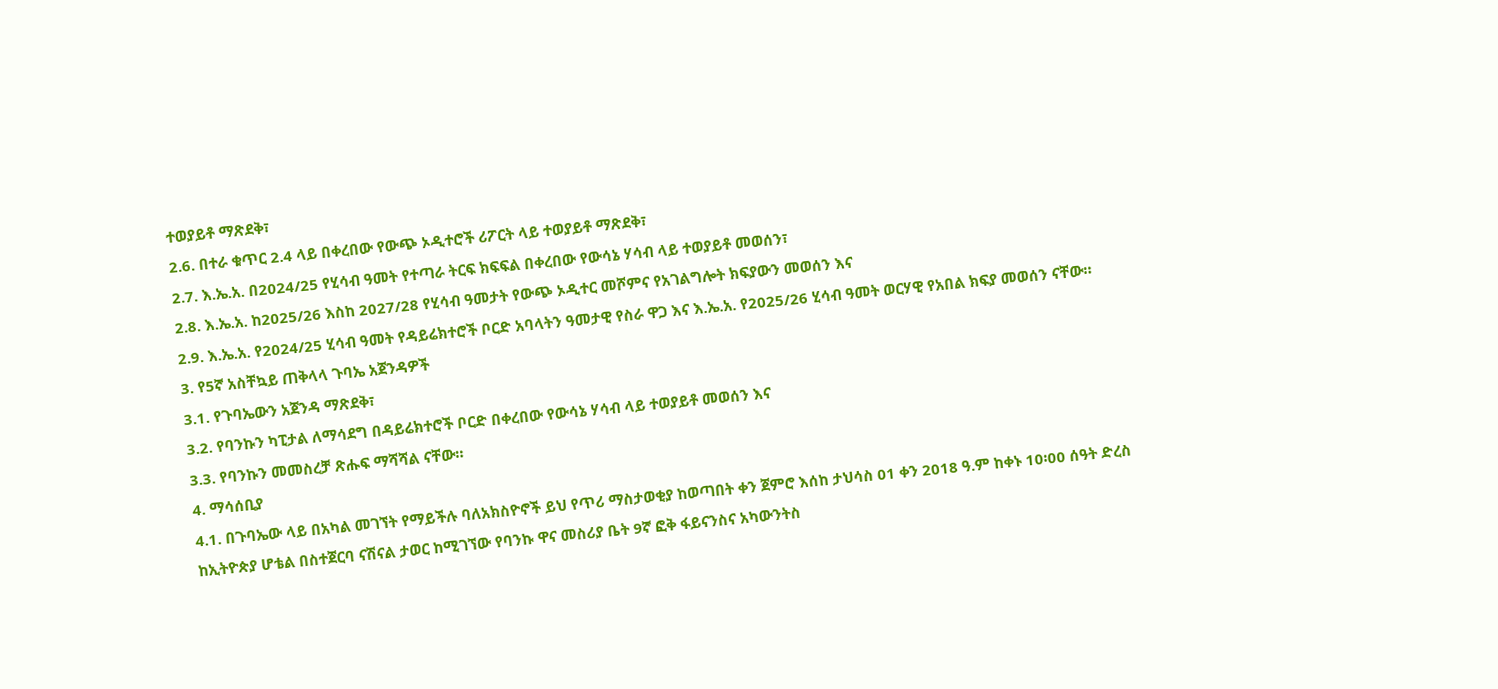ተወያይቶ ማጽደቅ፣
2.6. በተራ ቁጥር 2.4 ላይ በቀረበው የውጭ ኦዲተሮች ሪፖርት ላይ ተወያይቶ ማጽደቅ፣
2.7. እ.ኤ.አ. በ2024/25 የሂሳብ ዓመት የተጣራ ትርፍ ክፍፍል በቀረበው የውሳኔ ሃሳብ ላይ ተወያይቶ መወሰን፣
2.8. እ.ኤ.አ. ከ2025/26 እስከ 2027/28 የሂሳብ ዓመታት የውጭ ኦዲተር መሾምና የአገልግሎት ክፍያውን መወሰን እና
2.9. እ.ኤ.አ. የ2024/25 ሂሳብ ዓመት የዳይሬክተሮች ቦርድ አባላትን ዓመታዊ የስራ ዋጋ እና እ.ኤ.አ. የ2025/26 ሂሳብ ዓመት ወርሃዊ የአበል ክፍያ መወሰን ናቸው።
3. የ5ኛ አስቸኳይ ጠቅላላ ጉባኤ አጀንዳዎች
3.1. የጉባኤውን አጀንዳ ማጽደቅ፣
3.2. የባንኩን ካፒታል ለማሳደግ በዳይሬክተሮች ቦርድ በቀረበው የውሳኔ ሃሳብ ላይ ተወያይቶ መወሰን እና
3.3. የባንኩን መመስረቻ ጽሑፍ ማሻሻል ናቸው።
4. ማሳሰቢያ
4.1. በጉባኤው ላይ በአካል መገኘት የማይችሉ ባለአክስዮኖች ይህ የጥሪ ማስታወቂያ ከወጣበት ቀን ጀምሮ እሰከ ታህሳስ 01 ቀን 2018 ዓ.ም ከቀኑ 10፡00 ሰዓት ድረስ ከኢትዮጵያ ሆቴል በስተጀርባ ናሽናል ታወር ከሚገኘው የባንኩ ዋና መስሪያ ቤት 9ኛ ፎቅ ፋይናንስና አካውንትስ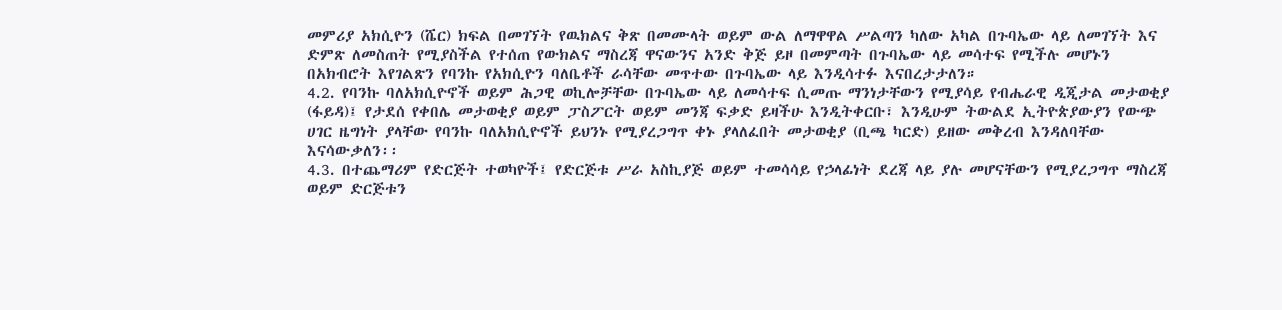መምሪያ አክሲዮን (ሼር) ክፍል በመገኘት የዉክልና ቅጽ በመሙላት ወይም ውል ለማዋዋል ሥልጣን ካለው አካል በጉባኤው ላይ ለመገኘት እና ድምጽ ለመስጠት የሚያስችል የተሰጠ የውክልና ማስረጃ ዋናውንና አንድ ቅጅ ይዞ በመምጣት በጉባኤው ላይ መሳተፍ የሚችሉ መሆኑን በአክብሮት እየገልጽን የባንኩ የአክሲዮን ባለቤቶች ራሳቸው መጥተው በጉባኤው ላይ እንዲሳተፉ እናበረታታለን።
4.2. የባንኩ ባለአክሲዮኖች ወይም ሕጋዊ ወኪሎቻቸው በጉባኤው ላይ ለመሳተፍ ሲመጡ ማንነታቸውን የሚያሳይ የብሔራዊ ዲጂታል መታወቂያ (ፋይዳ)፤ የታደሰ የቀበሌ መታወቂያ ወይም ፓስፖርት ወይም መንጃ ፍቃድ ይዛችሁ እንዲትቀርቡ፣ እንዲሁም ትውልደ ኢትዮጵያውያን የውጭ ሀገር ዜግነት ያላቸው የባንኩ ባለአክሲዮኖች ይህንኑ የሚያረጋግጥ ቀኑ ያላለፈበት መታወቂያ (ቢጫ ካርድ) ይዘው መቅረብ እንዳለባቸው እናሳውቃለን፡፡
4.3. በተጨማሪም የድርጅት ተወካዮች፤ የድርጅቱ ሥራ አስኪያጅ ወይም ተመሳሳይ የኃላፊነት ደረጃ ላይ ያሉ መሆናቸውን የሚያረጋግጥ ማስረጃ ወይም ድርጅቱን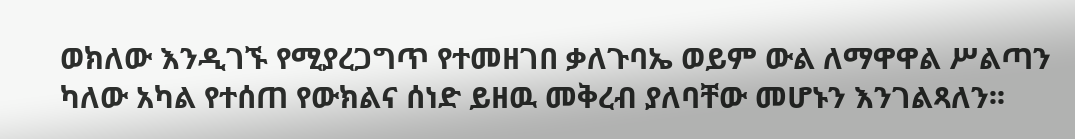ወክለው እንዲገኙ የሚያረጋግጥ የተመዘገበ ቃለጉባኤ ወይም ውል ለማዋዋል ሥልጣን ካለው አካል የተሰጠ የውክልና ሰነድ ይዘዉ መቅረብ ያለባቸው መሆኑን እንገልጻለን፡፡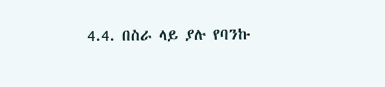4.4. በስራ ላይ ያሉ የባንኩ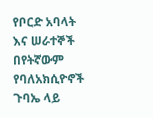የቦርድ አባላት እና ሠራተኞች በየትኛውም የባለአክሲዮኖች ጉባኤ ላይ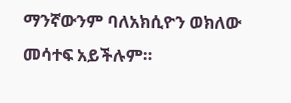ማንኛውንም ባለአክሲዮን ወክለው መሳተፍ አይችሉም።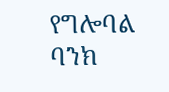የግሎባል ባንክ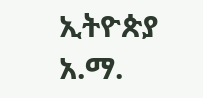ኢትዮጵያ አ.ማ.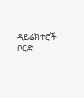ዳይሬክተሮች ቦርድ